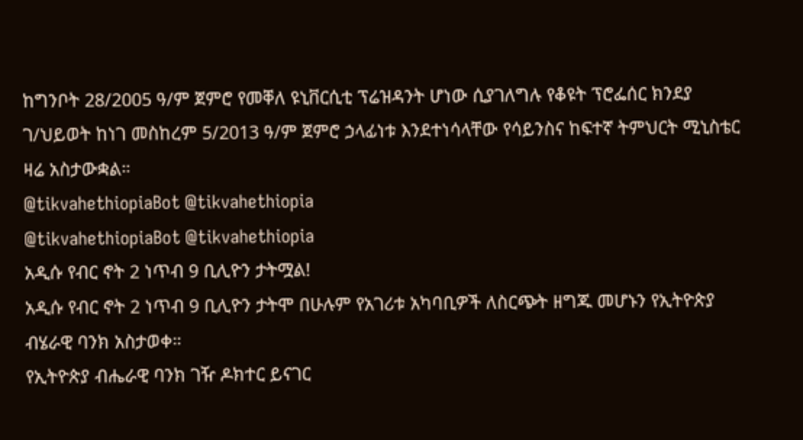ከግንቦት 28/2005 ዓ/ም ጀምሮ የመቐለ ዩኒቨርሲቲ ፕሬዝዳንት ሆነው ሲያገለግሉ የቆዩት ፕሮፌሰር ክንደያ ገ/ህይወት ከነገ መስከረም 5/2013 ዓ/ም ጀምሮ ኃላፊነቱ እንደተነሳላቸው የሳይንስና ከፍተኛ ትምህርት ሚኒስቴር ዛሬ አስታውቋል።
@tikvahethiopiaBot @tikvahethiopia
@tikvahethiopiaBot @tikvahethiopia
አዲሱ የብር ኖት 2 ነጥብ 9 ቢሊዮን ታትሟል!
አዲሱ የብር ኖት 2 ነጥብ 9 ቢሊዮን ታትሞ በሁሉም የአገሪቱ አካባቢዎች ለስርጭት ዘግጁ መሆኑን የኢትዮጵያ ብሄራዊ ባንክ አስታወቀ።
የኢትዮጵያ ብሔራዊ ባንክ ገዥ ዶክተር ይናገር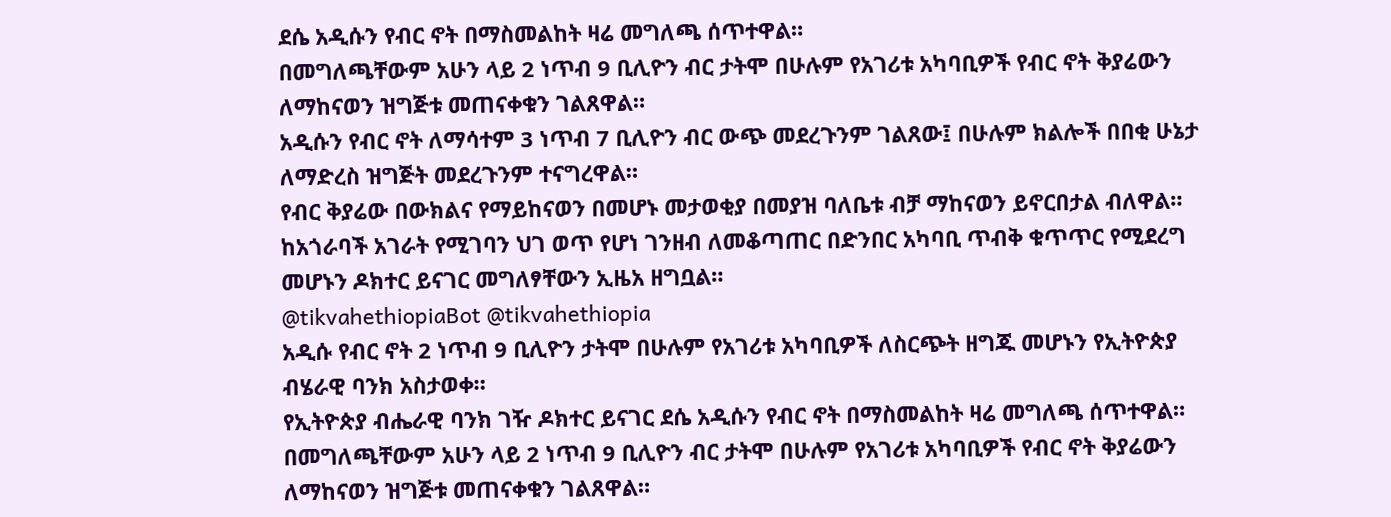ደሴ አዲሱን የብር ኖት በማስመልከት ዛሬ መግለጫ ሰጥተዋል።
በመግለጫቸውም አሁን ላይ 2 ነጥብ 9 ቢሊዮን ብር ታትሞ በሁሉም የአገሪቱ አካባቢዎች የብር ኖት ቅያሬውን ለማከናወን ዝግጅቱ መጠናቀቁን ገልጸዋል።
አዲሱን የብር ኖት ለማሳተም 3 ነጥብ 7 ቢሊዮን ብር ውጭ መደረጉንም ገልጸው፤ በሁሉም ክልሎች በበቂ ሁኔታ ለማድረስ ዝግጅት መደረጉንም ተናግረዋል።
የብር ቅያሬው በውክልና የማይከናወን በመሆኑ መታወቂያ በመያዝ ባለቤቱ ብቻ ማከናወን ይኖርበታል ብለዋል።
ከአጎራባች አገራት የሚገባን ህገ ወጥ የሆነ ገንዘብ ለመቆጣጠር በድንበር አካባቢ ጥብቅ ቁጥጥር የሚደረግ መሆኑን ዶክተር ይናገር መግለፃቸውን ኢዜአ ዘግቧል።
@tikvahethiopiaBot @tikvahethiopia
አዲሱ የብር ኖት 2 ነጥብ 9 ቢሊዮን ታትሞ በሁሉም የአገሪቱ አካባቢዎች ለስርጭት ዘግጁ መሆኑን የኢትዮጵያ ብሄራዊ ባንክ አስታወቀ።
የኢትዮጵያ ብሔራዊ ባንክ ገዥ ዶክተር ይናገር ደሴ አዲሱን የብር ኖት በማስመልከት ዛሬ መግለጫ ሰጥተዋል።
በመግለጫቸውም አሁን ላይ 2 ነጥብ 9 ቢሊዮን ብር ታትሞ በሁሉም የአገሪቱ አካባቢዎች የብር ኖት ቅያሬውን ለማከናወን ዝግጅቱ መጠናቀቁን ገልጸዋል።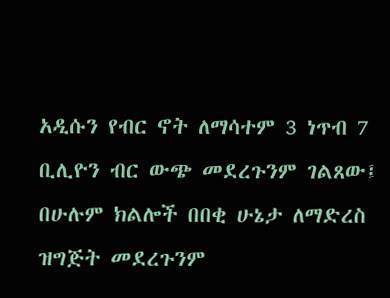አዲሱን የብር ኖት ለማሳተም 3 ነጥብ 7 ቢሊዮን ብር ውጭ መደረጉንም ገልጸው፤ በሁሉም ክልሎች በበቂ ሁኔታ ለማድረስ ዝግጅት መደረጉንም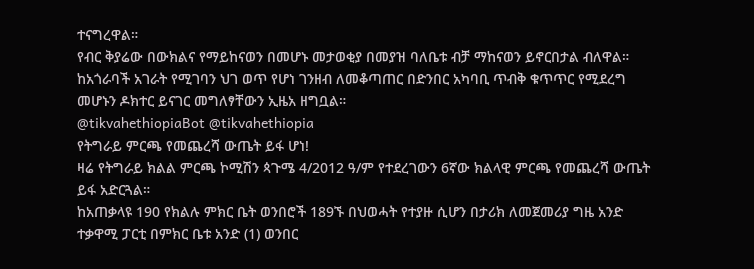ተናግረዋል።
የብር ቅያሬው በውክልና የማይከናወን በመሆኑ መታወቂያ በመያዝ ባለቤቱ ብቻ ማከናወን ይኖርበታል ብለዋል።
ከአጎራባች አገራት የሚገባን ህገ ወጥ የሆነ ገንዘብ ለመቆጣጠር በድንበር አካባቢ ጥብቅ ቁጥጥር የሚደረግ መሆኑን ዶክተር ይናገር መግለፃቸውን ኢዜአ ዘግቧል።
@tikvahethiopiaBot @tikvahethiopia
የትግራይ ምርጫ የመጨረሻ ውጤት ይፋ ሆነ!
ዛሬ የትግራይ ክልል ምርጫ ኮሚሽን ጳጉሜ 4/2012 ዓ/ም የተደረገውን 6ኛው ክልላዊ ምርጫ የመጨረሻ ውጤት ይፋ አድርጓል።
ከአጠቃላዩ 190 የክልሉ ምክር ቤት ወንበሮች 189ኙ በህወሓት የተያዙ ሲሆን በታሪክ ለመጀመሪያ ግዜ አንድ ተቃዋሚ ፓርቲ በምክር ቤቱ አንድ (1) ወንበር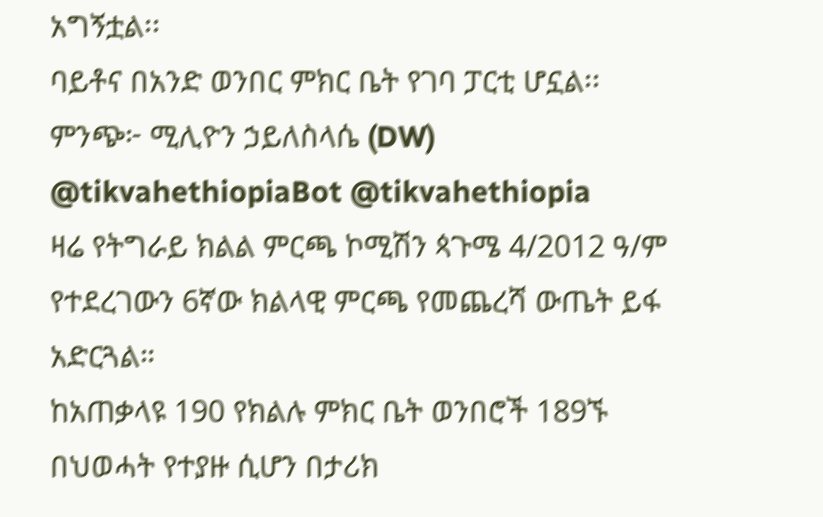አግኝቷል፡፡
ባይቶና በአንድ ወንበር ምክር ቤት የገባ ፓርቲ ሆኗል፡፡
ምንጭ፦ ሚሊዮን ኃይለስላሴ (DW)
@tikvahethiopiaBot @tikvahethiopia
ዛሬ የትግራይ ክልል ምርጫ ኮሚሽን ጳጉሜ 4/2012 ዓ/ም የተደረገውን 6ኛው ክልላዊ ምርጫ የመጨረሻ ውጤት ይፋ አድርጓል።
ከአጠቃላዩ 190 የክልሉ ምክር ቤት ወንበሮች 189ኙ በህወሓት የተያዙ ሲሆን በታሪክ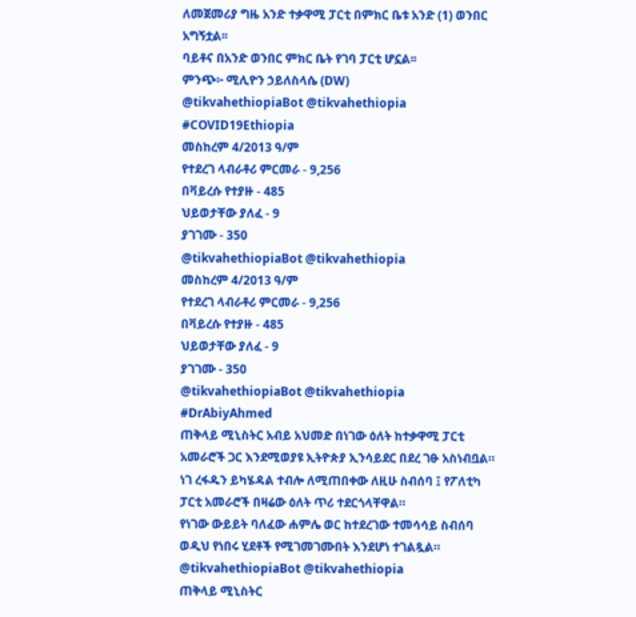ለመጀመሪያ ግዜ አንድ ተቃዋሚ ፓርቲ በምክር ቤቱ አንድ (1) ወንበር አግኝቷል፡፡
ባይቶና በአንድ ወንበር ምክር ቤት የገባ ፓርቲ ሆኗል፡፡
ምንጭ፦ ሚሊዮን ኃይለስላሴ (DW)
@tikvahethiopiaBot @tikvahethiopia
#COVID19Ethiopia
መስከረም 4/2013 ዓ/ም
የተደረገ ላብራቶሪ ምርመራ - 9,256
በቫይረሱ የተያዙ - 485
ህይወታቸው ያለፈ - 9
ያገገሙ - 350
@tikvahethiopiaBot @tikvahethiopia
መስከረም 4/2013 ዓ/ም
የተደረገ ላብራቶሪ ምርመራ - 9,256
በቫይረሱ የተያዙ - 485
ህይወታቸው ያለፈ - 9
ያገገሙ - 350
@tikvahethiopiaBot @tikvahethiopia
#DrAbiyAhmed
ጠቅላይ ሚኒስትር አብይ አህመድ በነገው ዕለት ከተቃዋሚ ፓርቲ አመራሮች ጋር እንደሚወያዩ ኢትዮጵያ ኢንሳይደር በደረ ገፁ አስነብቧል።
ነገ ረፋዱን ይካሄዳል ተብሎ ለሚጠበቀው ለዚሁ ስብሰባ ፤ የፖለቲካ ፓርቲ አመራሮች በዛሬው ዕለት ጥሪ ተደርጎላቸዋል።
የነገው ውይይት ባለፈው ሐምሌ ወር ከተደረገው ተመሳሳይ ስብሰባ ወዲህ የነበሩ ሂደቶች የሚገመገሙበት እንደሆነ ተገልጿል።
@tikvahethiopiaBot @tikvahethiopia
ጠቅላይ ሚኒስትር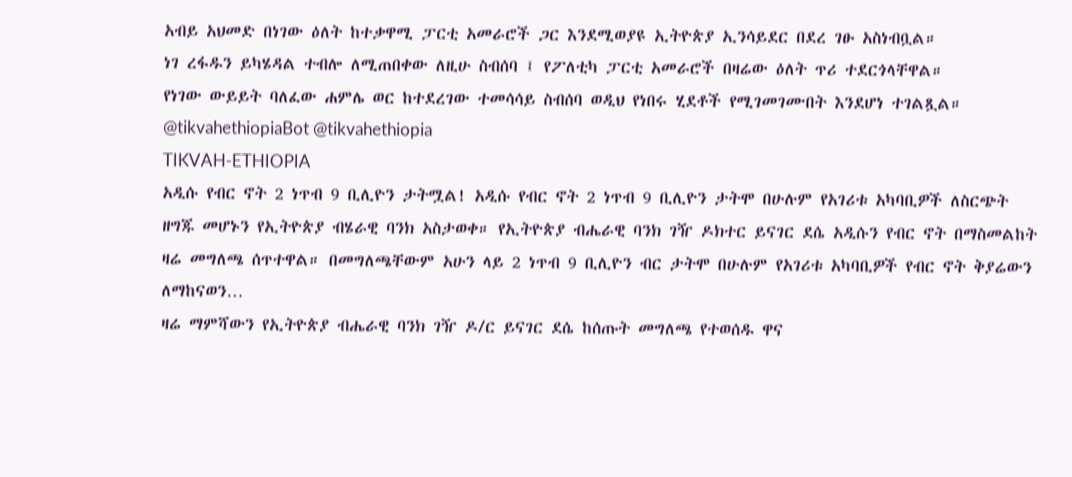አብይ አህመድ በነገው ዕለት ከተቃዋሚ ፓርቲ አመራሮች ጋር እንደሚወያዩ ኢትዮጵያ ኢንሳይደር በደረ ገፁ አስነብቧል።
ነገ ረፋዱን ይካሄዳል ተብሎ ለሚጠበቀው ለዚሁ ስብሰባ ፤ የፖለቲካ ፓርቲ አመራሮች በዛሬው ዕለት ጥሪ ተደርጎላቸዋል።
የነገው ውይይት ባለፈው ሐምሌ ወር ከተደረገው ተመሳሳይ ስብሰባ ወዲህ የነበሩ ሂደቶች የሚገመገሙበት እንደሆነ ተገልጿል።
@tikvahethiopiaBot @tikvahethiopia
TIKVAH-ETHIOPIA
አዲሱ የብር ኖት 2 ነጥብ 9 ቢሊዮን ታትሟል! አዲሱ የብር ኖት 2 ነጥብ 9 ቢሊዮን ታትሞ በሁሉም የአገሪቱ አካባቢዎች ለስርጭት ዘግጁ መሆኑን የኢትዮጵያ ብሄራዊ ባንክ አስታወቀ። የኢትዮጵያ ብሔራዊ ባንክ ገዥ ዶክተር ይናገር ደሴ አዲሱን የብር ኖት በማስመልከት ዛሬ መግለጫ ሰጥተዋል። በመግለጫቸውም አሁን ላይ 2 ነጥብ 9 ቢሊዮን ብር ታትሞ በሁሉም የአገሪቱ አካባቢዎች የብር ኖት ቅያሬውን ለማከናወን…
ዛሬ ማምሻውን የኢትዮጵያ ብሔራዊ ባንክ ገዥ ዶ/ር ይናገር ደሴ ከሰጡት መግለጫ የተወሰዱ ዋና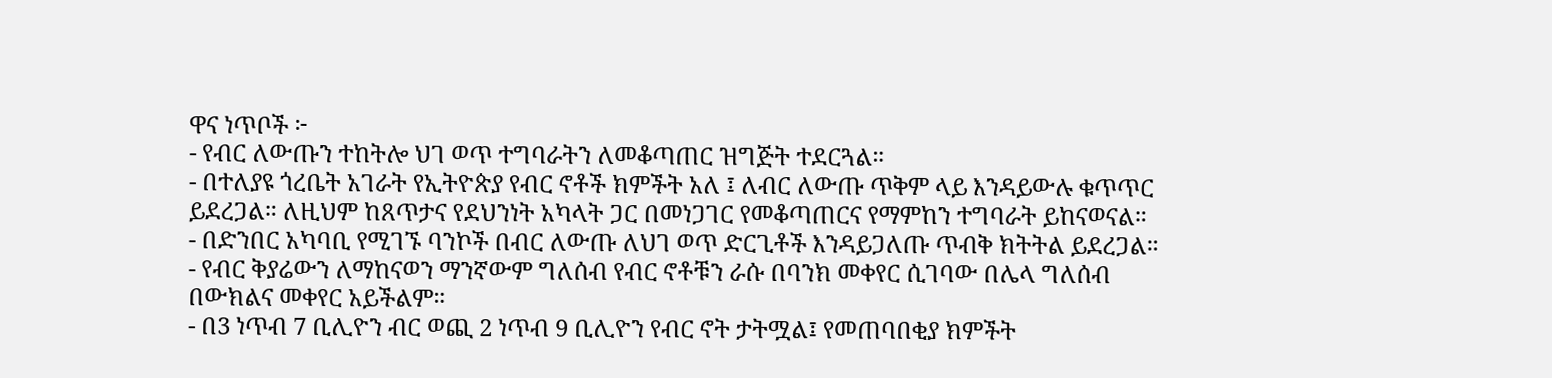ዋና ነጥቦች ፦
- የብር ለውጡን ተከትሎ ህገ ወጥ ተግባራትን ለመቆጣጠር ዝግጅት ተደርጓል።
- በተለያዩ ጎረቤት አገራት የኢትዮጵያ የብር ኖቶች ክምችት አለ ፤ ለብር ለውጡ ጥቅም ላይ እንዳይውሉ ቁጥጥር ይደረጋል። ለዚህም ከጸጥታና የደህንነት አካላት ጋር በመነጋገር የመቆጣጠርና የማምከን ተግባራት ይከናወናል።
- በድንበር አካባቢ የሚገኙ ባንኮች በብር ለውጡ ለህገ ወጥ ድርጊቶች እንዳይጋለጡ ጥብቅ ክትትል ይደረጋል።
- የብር ቅያሬውን ለማከናወን ማንኛውም ግለሰብ የብር ኖቶቹን ራሱ በባንክ መቀየር ሲገባው በሌላ ግለሰብ በውክልና መቀየር አይችልም።
- በ3 ነጥብ 7 ቢሊዮን ብር ወጪ 2 ነጥብ 9 ቢሊዮን የብር ኖት ታትሟል፤ የመጠባበቂያ ክምችት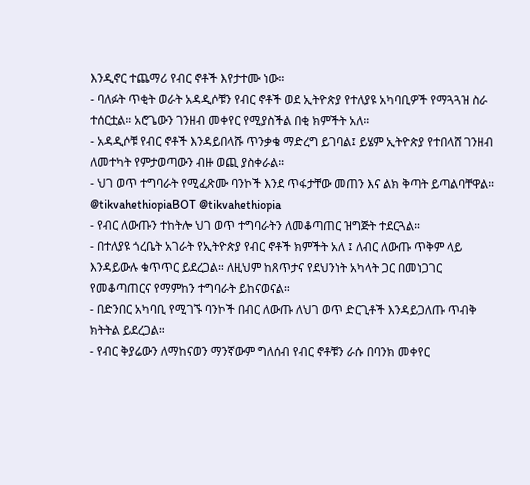እንዲኖር ተጨማሪ የብር ኖቶች እየታተሙ ነው።
- ባለፉት ጥቂት ወራት አዳዲሶቹን የብር ኖቶች ወደ ኢትዮጵያ የተለያዩ አካባቢዎች የማጓጓዝ ስራ ተሰርቷል። አሮጌውን ገንዘብ መቀየር የሚያስችል በቂ ክምችት አለ።
- አዳዲሶቹ የብር ኖቶች እንዳይበላሹ ጥንቃቄ ማድረግ ይገባል፤ ይሄም ኢትዮጵያ የተበላሸ ገንዘብ ለመተካት የምታወጣውን ብዙ ወጪ ያስቀራል።
- ህገ ወጥ ተግባራት የሚፈጽሙ ባንኮች እንደ ጥፋታቸው መጠን እና ልክ ቅጣት ይጣልባቸዋል።
@tikvahethiopiaBOT @tikvahethiopia
- የብር ለውጡን ተከትሎ ህገ ወጥ ተግባራትን ለመቆጣጠር ዝግጅት ተደርጓል።
- በተለያዩ ጎረቤት አገራት የኢትዮጵያ የብር ኖቶች ክምችት አለ ፤ ለብር ለውጡ ጥቅም ላይ እንዳይውሉ ቁጥጥር ይደረጋል። ለዚህም ከጸጥታና የደህንነት አካላት ጋር በመነጋገር የመቆጣጠርና የማምከን ተግባራት ይከናወናል።
- በድንበር አካባቢ የሚገኙ ባንኮች በብር ለውጡ ለህገ ወጥ ድርጊቶች እንዳይጋለጡ ጥብቅ ክትትል ይደረጋል።
- የብር ቅያሬውን ለማከናወን ማንኛውም ግለሰብ የብር ኖቶቹን ራሱ በባንክ መቀየር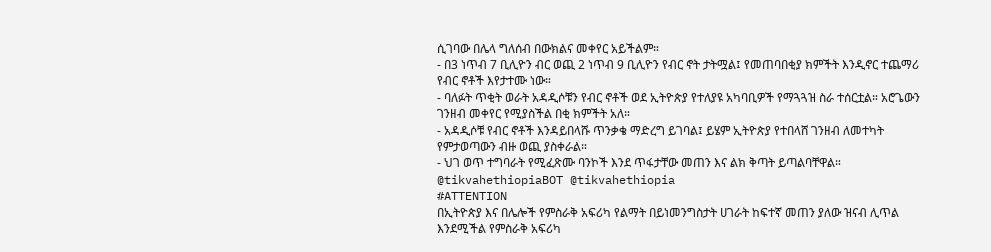ሲገባው በሌላ ግለሰብ በውክልና መቀየር አይችልም።
- በ3 ነጥብ 7 ቢሊዮን ብር ወጪ 2 ነጥብ 9 ቢሊዮን የብር ኖት ታትሟል፤ የመጠባበቂያ ክምችት እንዲኖር ተጨማሪ የብር ኖቶች እየታተሙ ነው።
- ባለፉት ጥቂት ወራት አዳዲሶቹን የብር ኖቶች ወደ ኢትዮጵያ የተለያዩ አካባቢዎች የማጓጓዝ ስራ ተሰርቷል። አሮጌውን ገንዘብ መቀየር የሚያስችል በቂ ክምችት አለ።
- አዳዲሶቹ የብር ኖቶች እንዳይበላሹ ጥንቃቄ ማድረግ ይገባል፤ ይሄም ኢትዮጵያ የተበላሸ ገንዘብ ለመተካት የምታወጣውን ብዙ ወጪ ያስቀራል።
- ህገ ወጥ ተግባራት የሚፈጽሙ ባንኮች እንደ ጥፋታቸው መጠን እና ልክ ቅጣት ይጣልባቸዋል።
@tikvahethiopiaBOT @tikvahethiopia
#ATTENTION
በኢትዮጵያ እና በሌሎች የምስራቅ አፍሪካ የልማት በይነመንግስታት ሀገራት ከፍተኛ መጠን ያለው ዝናብ ሊጥል እንደሚችል የምስራቅ አፍሪካ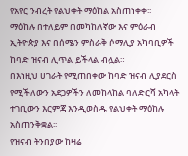የአየር ንብረት የልህቀት ማዕከል አስጠነቀቀ፡፡
ማዕከሉ በተለይም በመካከለኛው እና ምዕራብ ኢትዮጵያ እና በሰሜን ምስራቅ ሶማሊያ አካባቢዎች ከባድ ዝናብ ሊጥል ይችላል ብሏል።
በእነዚህ ሀገራት የሚጠበቀው ከባድ ዝናብ ሊያደርስ የሚችለውን አደጋዎችን ለመከላከል ባለድርሻ አካላት ተገቢውን እርምጃ እንዲወስዱ የልህቀት ማዕከሉ አስጠንቅቋል፡፡
የዝናብ ትንበያው ከዛሬ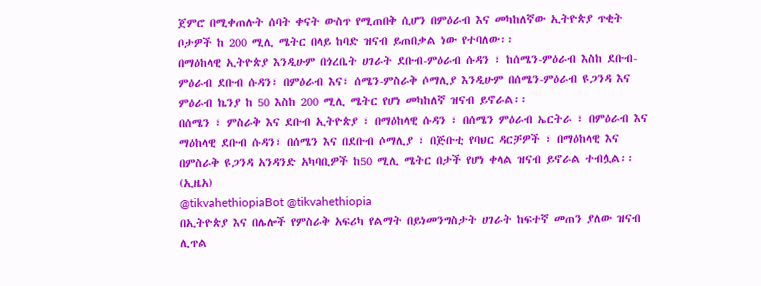ጀምሮ በሚቀጠሉት ሰባት ቀናት ውስጥ የሚጠበቅ ሲሆን በምዕራብ እና መካከለኛው ኢትዮጵያ ጥቂት ቦታዎች ከ 200 ሚሊ ሜትር በላይ ከባድ ዝናብ ይጠበቃል ነው የተባለው፡፡
በማዕከላዊ ኢትዮጵያ እንዲሁም በጎረቤት ሀገራት ደቡብ-ምዕራብ ሱዳን ፣ ከሰሜን-ምዕራብ እስከ ደቡብ-ምዕራብ ደቡብ ሱዳን፣ በምዕራብ እና፣ ሰሜን-ምስራቅ ሶማሊያ እንዲሁም በሰሜን-ምዕራብ ዩጋንዳ እና ምዕራብ ኬንያ ከ 50 እስከ 200 ሚሊ ሜትር የሆነ መካከለኛ ዝናብ ይኖራል፡፡
በሰሜን ፣ ምስራቅ እና ደቡብ ኢትዮጵያ ፣ በማዕከላዊ ሱዳን ፣ በሰሜን ምዕራብ ኤርትራ ፣ በምዕራብ እና ማዕከላዊ ደቡብ ሱዳን፣ በሰሜን እና በደቡብ ሶማሊያ ፣ በጅቡቲ የባህር ዳርቻዎች ፣ በማዕከላዊ እና በምስራቅ ዩጋንዳ አንዳንድ አካባቢዎች ከ50 ሚሊ ሜትር በታች የሆነ ቀላል ዝናብ ይኖራል ተብሏል፡፡
(ኢዜአ)
@tikvahethiopiaBot @tikvahethiopia
በኢትዮጵያ እና በሌሎች የምስራቅ አፍሪካ የልማት በይነመንግስታት ሀገራት ከፍተኛ መጠን ያለው ዝናብ ሊጥል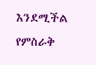እንደሚችል የምስራቅ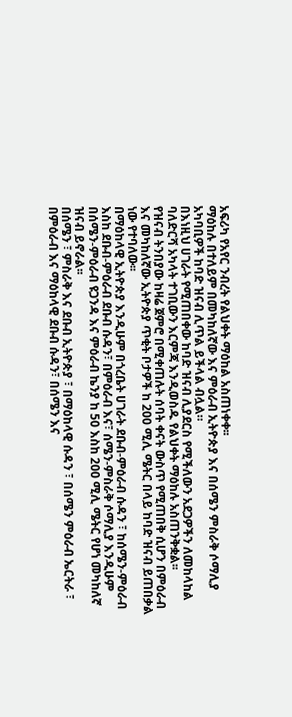አፍሪካ የአየር ንብረት የልህቀት ማዕከል አስጠነቀቀ፡፡
ማዕከሉ በተለይም በመካከለኛው እና ምዕራብ ኢትዮጵያ እና በሰሜን ምስራቅ ሶማሊያ አካባቢዎች ከባድ ዝናብ ሊጥል ይችላል ብሏል።
በእነዚህ ሀገራት የሚጠበቀው ከባድ ዝናብ ሊያደርስ የሚችለውን አደጋዎችን ለመከላከል ባለድርሻ አካላት ተገቢውን እርምጃ እንዲወስዱ የልህቀት ማዕከሉ አስጠንቅቋል፡፡
የዝናብ ትንበያው ከዛሬ ጀምሮ በሚቀጠሉት ሰባት ቀናት ውስጥ የሚጠበቅ ሲሆን በምዕራብ እና መካከለኛው ኢትዮጵያ ጥቂት ቦታዎች ከ 200 ሚሊ ሜትር በላይ ከባድ ዝናብ ይጠበቃል ነው የተባለው፡፡
በማዕከላዊ ኢትዮጵያ እንዲሁም በጎረቤት ሀገራት ደቡብ-ምዕራብ ሱዳን ፣ ከሰሜን-ምዕራብ እስከ ደቡብ-ምዕራብ ደቡብ ሱዳን፣ በምዕራብ እና፣ ሰሜን-ምስራቅ ሶማሊያ እንዲሁም በሰሜን-ምዕራብ ዩጋንዳ እና ምዕራብ ኬንያ ከ 50 እስከ 200 ሚሊ ሜትር የሆነ መካከለኛ ዝናብ ይኖራል፡፡
በሰሜን ፣ ምስራቅ እና ደቡብ ኢትዮጵያ ፣ በማዕከላዊ ሱዳን ፣ በሰሜን ምዕራብ ኤርትራ ፣ በምዕራብ እና ማዕከላዊ ደቡብ ሱዳን፣ በሰሜን እና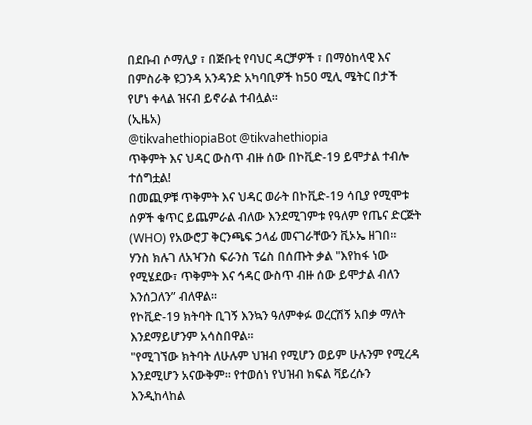በደቡብ ሶማሊያ ፣ በጅቡቲ የባህር ዳርቻዎች ፣ በማዕከላዊ እና በምስራቅ ዩጋንዳ አንዳንድ አካባቢዎች ከ50 ሚሊ ሜትር በታች የሆነ ቀላል ዝናብ ይኖራል ተብሏል፡፡
(ኢዜአ)
@tikvahethiopiaBot @tikvahethiopia
ጥቅምት እና ህዳር ውስጥ ብዙ ሰው በኮቪድ-19 ይሞታል ተብሎ ተሰግቷል!
በመጪዎቹ ጥቅምት እና ህዳር ወራት በኮቪድ-19 ሳቢያ የሚሞቱ ሰዎች ቁጥር ይጨምራል ብለው እንደሚገምቱ የዓለም የጤና ድርጅት (WHO) የአውሮፓ ቅርንጫፍ ኃላፊ መናገራቸውን ቪኦኤ ዘገበ።
ሃንስ ክሉገ ለአዣንስ ፍራንስ ፕሬስ በሰጡት ቃል "እየከፋ ነው የሚሄደው፣ ጥቅምት እና ኅዳር ውስጥ ብዙ ሰው ይሞታል ብለን እንሰጋለን” ብለዋል።
የኮቪድ-19 ክትባት ቢገኝ እንኳን ዓለምቀፉ ወረርሽኝ አበቃ ማለት እንደማይሆንም አሳስበዋል።
"የሚገኘው ክትባት ለሁሉም ህዝብ የሚሆን ወይም ሁሉንም የሚረዳ እንደሚሆን አናውቅም። የተወሰነ የህዝብ ክፍል ቫይረሱን እንዲከላከል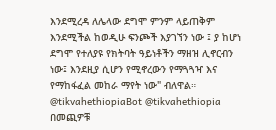እንደሚረዳ ለሌላው ደግሞ ምንም ላይጠቅም እንደሚችል ከወዲሁ ፍንጮች እያገኘን ነው ፤ ያ ከሆነ ደግሞ የተለያዩ የክትባት ዓይነቶችን ማዘዝ ሊኖርብን ነው፤ እንደዚያ ሲሆን የሚኖረውን የማጓጓዣ እና የማከፋፈል መከራ ማየት ነው" ብለዋል።
@tikvahethiopiaBot @tikvahethiopia
በመጪዎቹ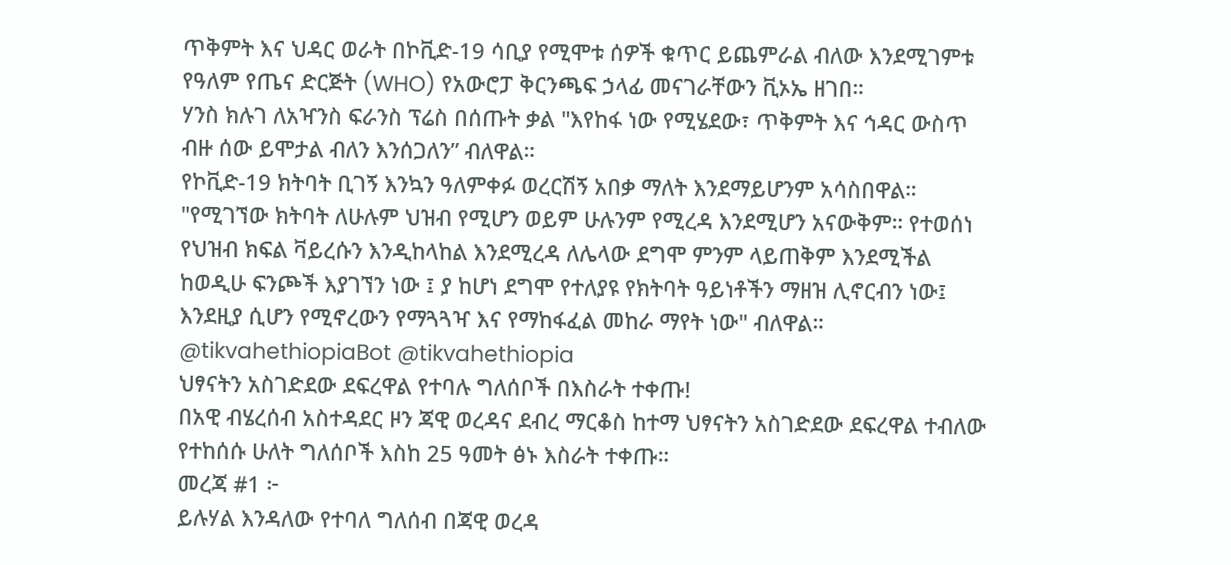ጥቅምት እና ህዳር ወራት በኮቪድ-19 ሳቢያ የሚሞቱ ሰዎች ቁጥር ይጨምራል ብለው እንደሚገምቱ የዓለም የጤና ድርጅት (WHO) የአውሮፓ ቅርንጫፍ ኃላፊ መናገራቸውን ቪኦኤ ዘገበ።
ሃንስ ክሉገ ለአዣንስ ፍራንስ ፕሬስ በሰጡት ቃል "እየከፋ ነው የሚሄደው፣ ጥቅምት እና ኅዳር ውስጥ ብዙ ሰው ይሞታል ብለን እንሰጋለን” ብለዋል።
የኮቪድ-19 ክትባት ቢገኝ እንኳን ዓለምቀፉ ወረርሽኝ አበቃ ማለት እንደማይሆንም አሳስበዋል።
"የሚገኘው ክትባት ለሁሉም ህዝብ የሚሆን ወይም ሁሉንም የሚረዳ እንደሚሆን አናውቅም። የተወሰነ የህዝብ ክፍል ቫይረሱን እንዲከላከል እንደሚረዳ ለሌላው ደግሞ ምንም ላይጠቅም እንደሚችል ከወዲሁ ፍንጮች እያገኘን ነው ፤ ያ ከሆነ ደግሞ የተለያዩ የክትባት ዓይነቶችን ማዘዝ ሊኖርብን ነው፤ እንደዚያ ሲሆን የሚኖረውን የማጓጓዣ እና የማከፋፈል መከራ ማየት ነው" ብለዋል።
@tikvahethiopiaBot @tikvahethiopia
ህፃናትን አስገድደው ደፍረዋል የተባሉ ግለሰቦች በእስራት ተቀጡ!
በአዊ ብሄረሰብ አስተዳደር ዞን ጃዊ ወረዳና ደብረ ማርቆስ ከተማ ህፃናትን አስገድደው ደፍረዋል ተብለው የተከሰሱ ሁለት ግለሰቦች እስከ 25 ዓመት ፅኑ እስራት ተቀጡ።
መረጃ #1 ፦
ይሉሃል እንዳለው የተባለ ግለሰብ በጃዊ ወረዳ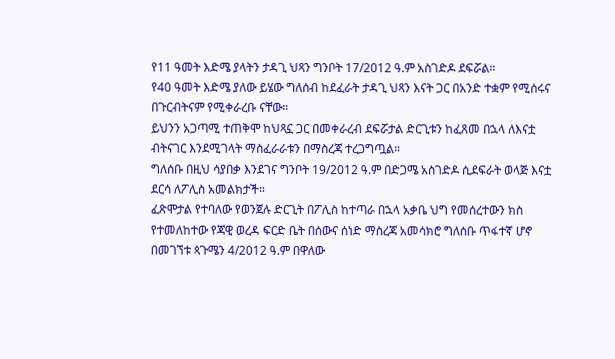የ11 ዓመት እድሜ ያላትን ታዳጊ ህጻን ግንቦት 17/2012 ዓ.ም አስገድዶ ደፍሯል።
የ40 ዓመት እድሜ ያለው ይሄው ግለሰብ ከደፈራት ታዳጊ ህጻን እናት ጋር በአንድ ተቋም የሚሰሩና በጉርብትናም የሚቀራረቡ ናቸው።
ይህንን አጋጣሚ ተጠቅሞ ከህጻኗ ጋር በመቀራረብ ደፍሯታል ድርጊቱን ከፈጸመ በኋላ ለእናቷ ብትናገር እንደሚገላት ማስፈራራቱን በማስረጃ ተረጋግጧል።
ግለሰቡ በዚህ ሳያበቃ እንደገና ግንቦት 19/2012 ዓ.ም በድጋሜ አስገድዶ ሲደፍራት ወላጅ እናቷ ደርሳ ለፖሊስ አመልክታች።
ፈጽሞታል የተባለው የወንጀሉ ድርጊት በፖሊስ ከተጣራ በኋላ አቃቤ ህግ የመሰረተውን ክስ የተመለከተው የጃዊ ወረዳ ፍርድ ቤት በሰውና ሰነድ ማስረጃ አመሳክሮ ግለሰቡ ጥፋተኛ ሆኖ በመገኘቱ ጳጉሜን 4/2012 ዓ.ም በዋለው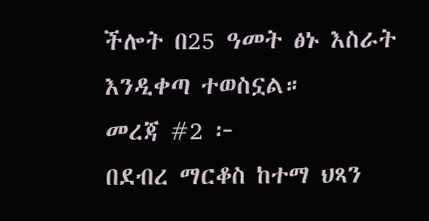ችሎት በ25 ዓመት ፅኑ እስራት እንዲቀጣ ተወስኗል።
መረጃ #2 ፦
በደብረ ማርቆስ ከተማ ህጻን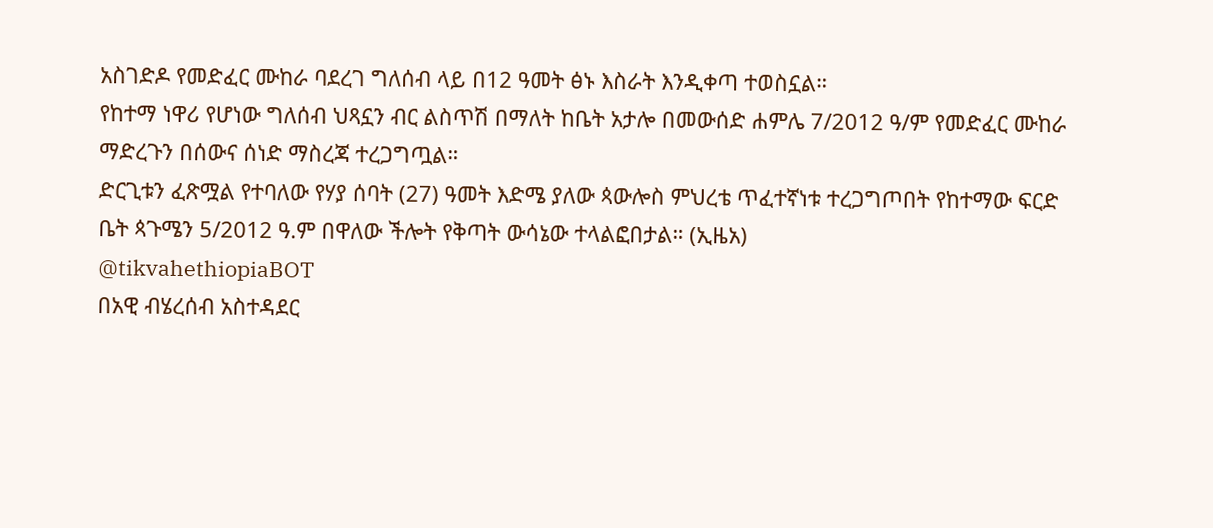አስገድዶ የመድፈር ሙከራ ባደረገ ግለሰብ ላይ በ12 ዓመት ፅኑ እስራት እንዲቀጣ ተወስኗል።
የከተማ ነዋሪ የሆነው ግለሰብ ህጻኗን ብር ልስጥሽ በማለት ከቤት አታሎ በመውሰድ ሐምሌ 7/2012 ዓ/ም የመድፈር ሙከራ ማድረጉን በሰውና ሰነድ ማስረጃ ተረጋግጧል።
ድርጊቱን ፈጽሟል የተባለው የሃያ ሰባት (27) ዓመት እድሜ ያለው ጳውሎስ ምህረቴ ጥፈተኛነቱ ተረጋግጦበት የከተማው ፍርድ ቤት ጳጉሜን 5/2012 ዓ.ም በዋለው ችሎት የቅጣት ውሳኔው ተላልፎበታል። (ኢዜአ)
@tikvahethiopiaBOT
በአዊ ብሄረሰብ አስተዳደር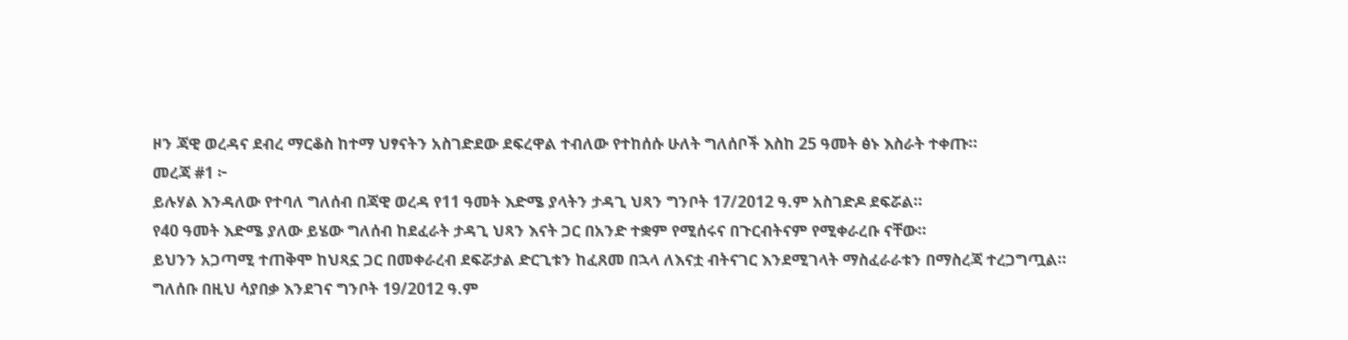ዞን ጃዊ ወረዳና ደብረ ማርቆስ ከተማ ህፃናትን አስገድደው ደፍረዋል ተብለው የተከሰሱ ሁለት ግለሰቦች እስከ 25 ዓመት ፅኑ እስራት ተቀጡ።
መረጃ #1 ፦
ይሉሃል እንዳለው የተባለ ግለሰብ በጃዊ ወረዳ የ11 ዓመት እድሜ ያላትን ታዳጊ ህጻን ግንቦት 17/2012 ዓ.ም አስገድዶ ደፍሯል።
የ40 ዓመት እድሜ ያለው ይሄው ግለሰብ ከደፈራት ታዳጊ ህጻን እናት ጋር በአንድ ተቋም የሚሰሩና በጉርብትናም የሚቀራረቡ ናቸው።
ይህንን አጋጣሚ ተጠቅሞ ከህጻኗ ጋር በመቀራረብ ደፍሯታል ድርጊቱን ከፈጸመ በኋላ ለእናቷ ብትናገር እንደሚገላት ማስፈራራቱን በማስረጃ ተረጋግጧል።
ግለሰቡ በዚህ ሳያበቃ እንደገና ግንቦት 19/2012 ዓ.ም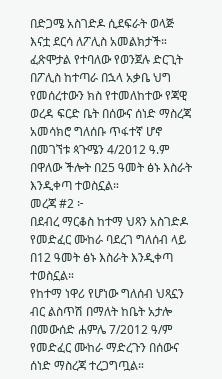በድጋሜ አስገድዶ ሲደፍራት ወላጅ እናቷ ደርሳ ለፖሊስ አመልክታች።
ፈጽሞታል የተባለው የወንጀሉ ድርጊት በፖሊስ ከተጣራ በኋላ አቃቤ ህግ የመሰረተውን ክስ የተመለከተው የጃዊ ወረዳ ፍርድ ቤት በሰውና ሰነድ ማስረጃ አመሳክሮ ግለሰቡ ጥፋተኛ ሆኖ በመገኘቱ ጳጉሜን 4/2012 ዓ.ም በዋለው ችሎት በ25 ዓመት ፅኑ እስራት እንዲቀጣ ተወስኗል።
መረጃ #2 ፦
በደብረ ማርቆስ ከተማ ህጻን አስገድዶ የመድፈር ሙከራ ባደረገ ግለሰብ ላይ በ12 ዓመት ፅኑ እስራት እንዲቀጣ ተወስኗል።
የከተማ ነዋሪ የሆነው ግለሰብ ህጻኗን ብር ልስጥሽ በማለት ከቤት አታሎ በመውሰድ ሐምሌ 7/2012 ዓ/ም የመድፈር ሙከራ ማድረጉን በሰውና ሰነድ ማስረጃ ተረጋግጧል።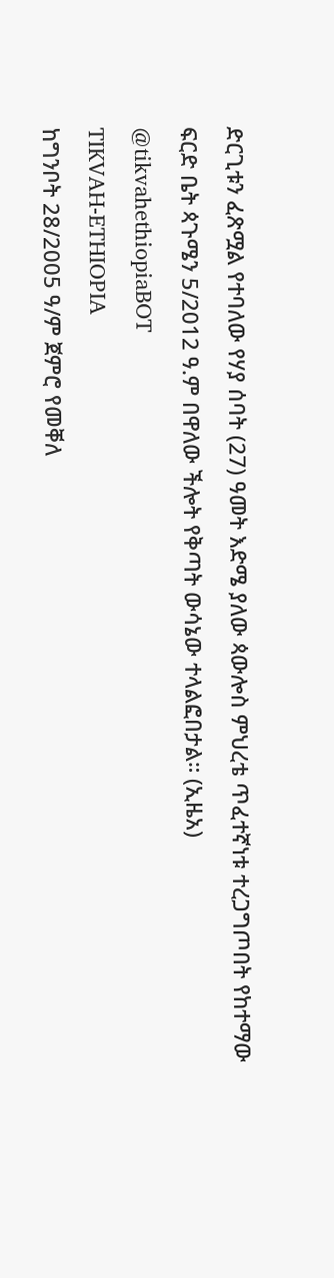ድርጊቱን ፈጽሟል የተባለው የሃያ ሰባት (27) ዓመት እድሜ ያለው ጳውሎስ ምህረቴ ጥፈተኛነቱ ተረጋግጦበት የከተማው ፍርድ ቤት ጳጉሜን 5/2012 ዓ.ም በዋለው ችሎት የቅጣት ውሳኔው ተላልፎበታል። (ኢዜአ)
@tikvahethiopiaBOT
TIKVAH-ETHIOPIA
ከግንቦት 28/2005 ዓ/ም ጀምሮ የመቐለ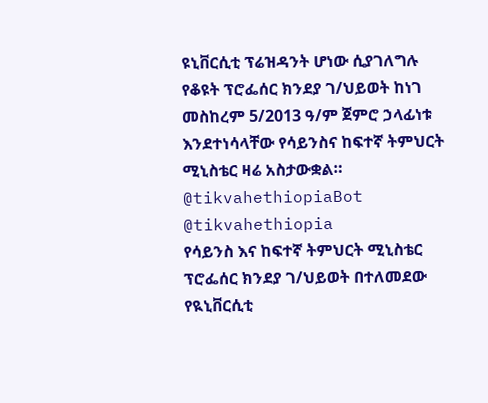ዩኒቨርሲቲ ፕሬዝዳንት ሆነው ሲያገለግሉ የቆዩት ፕሮፌሰር ክንደያ ገ/ህይወት ከነገ መስከረም 5/2013 ዓ/ም ጀምሮ ኃላፊነቱ እንደተነሳላቸው የሳይንስና ከፍተኛ ትምህርት ሚኒስቴር ዛሬ አስታውቋል። @tikvahethiopiaBot @tikvahethiopia
የሳይንስ እና ከፍተኛ ትምህርት ሚኒስቴር ፕሮፌሰር ክንደያ ገ/ህይወት በተለመደው የዪኒቨርሲቲ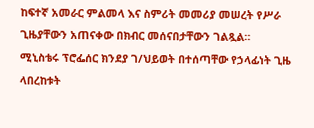ከፍተኛ አመራር ምልመላ እና ስምሪት መመሪያ መሠረት የሥራ ጊዜያቸውን አጠናቀው በክብር መሰናበታቸውን ገልጿል።
ሚኒስቴሩ ፕሮፌሰር ክንደያ ገ/ህይወት በተሰጣቸው የኃላፊነት ጊዜ ላበረከቱት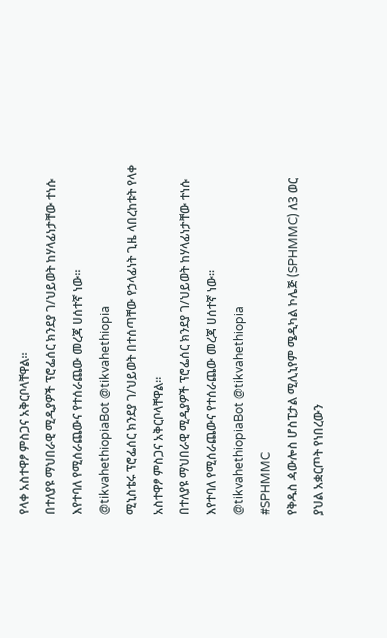የላቀ አስተዋፆ ምስጋና አቅርቦላቸዋል።
በተለያዩ ማህበራዊ ሚዲያዎች ፕሮፌሰር ክንደያ ገ/ህይወት ከሃላፊነታቸው ተነሱ እየተባለ የሚሰራጨውና የተሰራጨው መረጃ ሀሰተኛ ነው።
@tikvahethiopiaBot @tikvahethiopia
ሚኒስቴሩ ፕሮፌሰር ክንደያ ገ/ህይወት በተሰጣቸው የኃላፊነት ጊዜ ላበረከቱት የላቀ አስተዋፆ ምስጋና አቅርቦላቸዋል።
በተለያዩ ማህበራዊ ሚዲያዎች ፕሮፌሰር ክንደያ ገ/ህይወት ከሃላፊነታቸው ተነሱ እየተባለ የሚሰራጨውና የተሰራጨው መረጃ ሀሰተኛ ነው።
@tikvahethiopiaBot @tikvahethiopia
#SPHMMC
የቅዱስ ዻውሎስ ሆስፒታል ሚሊኒየም ሜዲካል ኮሌጅ (SPHMMC) ለ3 ወር ያህል አቋርጦት የነበረውን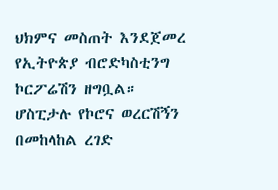ህክምና መስጠት እንደጀመረ የኢትዮጵያ ብሮድካስቲንግ ኮርፖሬሽን ዘግቧል።
ሆስፒታሉ የኮሮና ወረርሽኝን በመከላከል ረገድ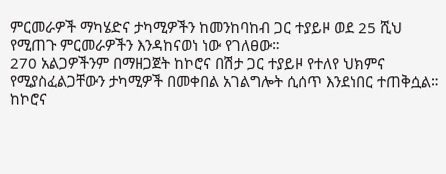ምርመራዎች ማካሄድና ታካሚዎችን ከመንከባከብ ጋር ተያይዞ ወደ 25 ሺህ የሚጠጉ ምርመራዎችን እንዳከናወነ ነው የገለፀው።
270 አልጋዎችንም በማዘጋጀት ከኮሮና በሽታ ጋር ተያይዞ የተለየ ህክምና የሚያስፈልጋቸውን ታካሚዎች በመቀበል አገልግሎት ሲሰጥ እንደነበር ተጠቅሷል።
ከኮሮና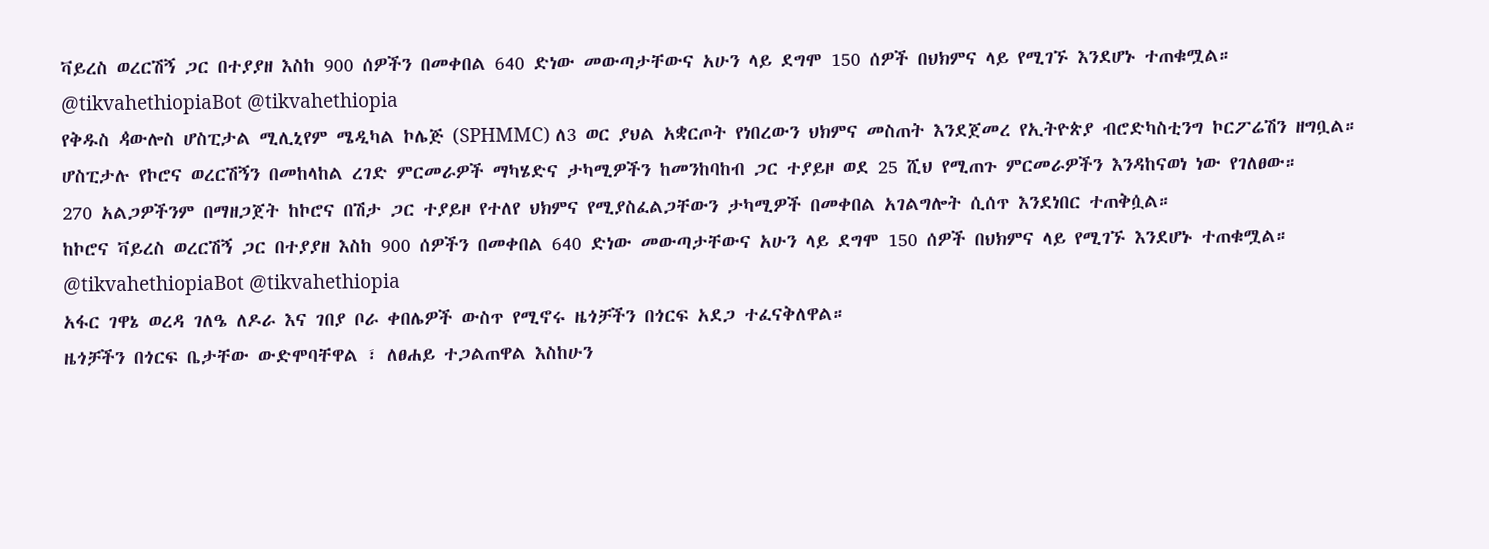ቫይረስ ወረርሽኝ ጋር በተያያዘ እስከ 900 ሰዎችን በመቀበል 640 ድነው መውጣታቸውና አሁን ላይ ደግሞ 150 ሰዎች በህክምና ላይ የሚገኙ እንደሆኑ ተጠቁሟል።
@tikvahethiopiaBot @tikvahethiopia
የቅዱስ ዻውሎስ ሆስፒታል ሚሊኒየም ሜዲካል ኮሌጅ (SPHMMC) ለ3 ወር ያህል አቋርጦት የነበረውን ህክምና መስጠት እንደጀመረ የኢትዮጵያ ብሮድካስቲንግ ኮርፖሬሽን ዘግቧል።
ሆስፒታሉ የኮሮና ወረርሽኝን በመከላከል ረገድ ምርመራዎች ማካሄድና ታካሚዎችን ከመንከባከብ ጋር ተያይዞ ወደ 25 ሺህ የሚጠጉ ምርመራዎችን እንዳከናወነ ነው የገለፀው።
270 አልጋዎችንም በማዘጋጀት ከኮሮና በሽታ ጋር ተያይዞ የተለየ ህክምና የሚያስፈልጋቸውን ታካሚዎች በመቀበል አገልግሎት ሲሰጥ እንደነበር ተጠቅሷል።
ከኮሮና ቫይረስ ወረርሽኝ ጋር በተያያዘ እስከ 900 ሰዎችን በመቀበል 640 ድነው መውጣታቸውና አሁን ላይ ደግሞ 150 ሰዎች በህክምና ላይ የሚገኙ እንደሆኑ ተጠቁሟል።
@tikvahethiopiaBot @tikvahethiopia
አፋር ገዋኔ ወረዳ ገለዔ ለዶራ እና ገበያ ቦራ ቀበሌዎች ውስጥ የሚኖሩ ዜጎቻችን በጎርፍ አደጋ ተፈናቅለዋል።
ዜጎቻችን በጎርፍ ቤታቸው ውድሞባቸዋል ፣ ለፀሐይ ተጋልጠዋል እስከሁን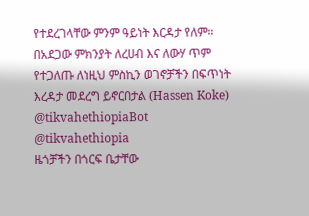የተደረገላቸው ምንም ዓይነት እርዳታ የለም።
በአደጋው ምክንያት ለረሀብ እና ለውሃ ጥም የተጋለጡ ለነዚህ ምስኪን ወገኖቻችን በፍጥነት እረዳታ መደረግ ይኖርበታል (Hassen Koke)
@tikvahethiopiaBot @tikvahethiopia
ዜጎቻችን በጎርፍ ቤታቸው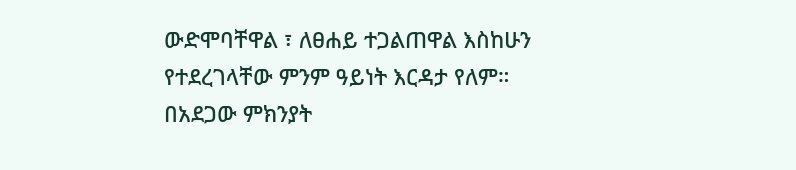ውድሞባቸዋል ፣ ለፀሐይ ተጋልጠዋል እስከሁን የተደረገላቸው ምንም ዓይነት እርዳታ የለም።
በአደጋው ምክንያት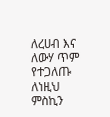ለረሀብ እና ለውሃ ጥም የተጋለጡ ለነዚህ ምስኪን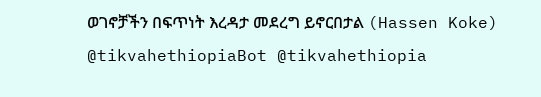ወገኖቻችን በፍጥነት እረዳታ መደረግ ይኖርበታል (Hassen Koke)
@tikvahethiopiaBot @tikvahethiopia